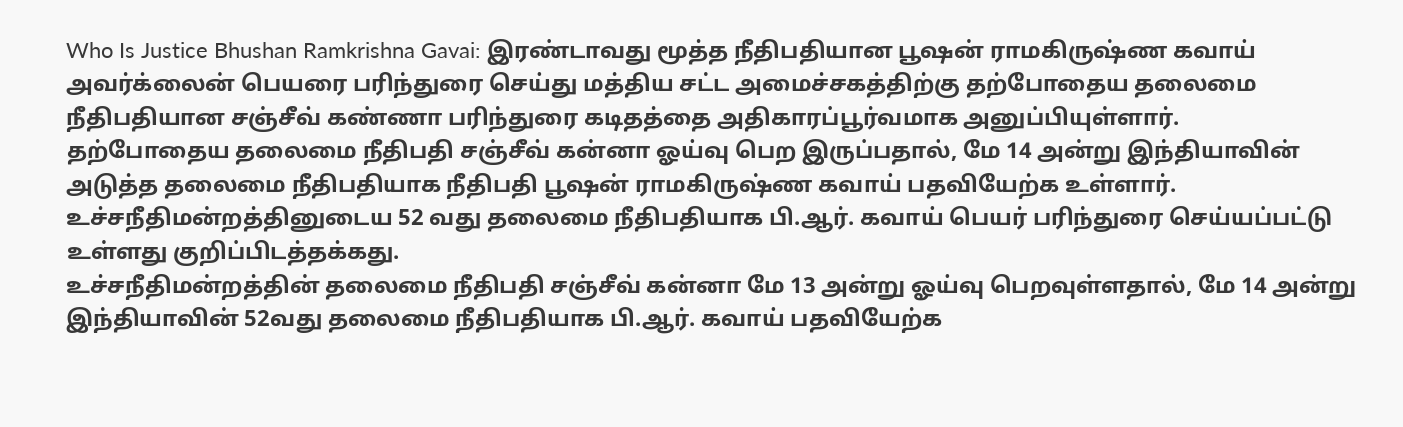Who Is Justice Bhushan Ramkrishna Gavai: இரண்டாவது மூத்த நீதிபதியான பூஷன் ராமகிருஷ்ண கவாய் அவர்க்லைன் பெயரை பரிந்துரை செய்து மத்திய சட்ட அமைச்சகத்திற்கு தற்போதைய தலைமை நீதிபதியான சஞ்சீவ் கண்ணா பரிந்துரை கடிதத்தை அதிகாரப்பூர்வமாக அனுப்பியுள்ளார்.
தற்போதைய தலைமை நீதிபதி சஞ்சீவ் கன்னா ஓய்வு பெற இருப்பதால், மே 14 அன்று இந்தியாவின் அடுத்த தலைமை நீதிபதியாக நீதிபதி பூஷன் ராமகிருஷ்ண கவாய் பதவியேற்க உள்ளார். உச்சநீதிமன்றத்தினுடைய 52 வது தலைமை நீதிபதியாக பி.ஆர். கவாய் பெயர் பரிந்துரை செய்யப்பட்டு உள்ளது குறிப்பிடத்தக்கது.
உச்சநீதிமன்றத்தின் தலைமை நீதிபதி சஞ்சீவ் கன்னா மே 13 அன்று ஓய்வு பெறவுள்ளதால், மே 14 அன்று இந்தியாவின் 52வது தலைமை நீதிபதியாக பி.ஆர். கவாய் பதவியேற்க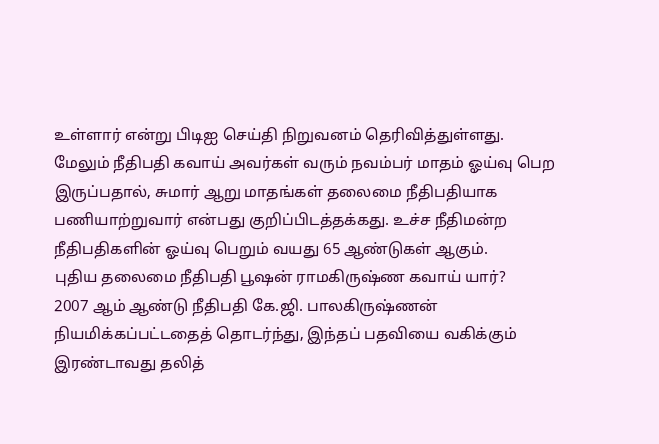உள்ளார் என்று பிடிஐ செய்தி நிறுவனம் தெரிவித்துள்ளது. மேலும் நீதிபதி கவாய் அவர்கள் வரும் நவம்பர் மாதம் ஓய்வு பெற இருப்பதால், சுமார் ஆறு மாதங்கள் தலைமை நீதிபதியாக பணியாற்றுவார் என்பது குறிப்பிடத்தக்கது. உச்ச நீதிமன்ற நீதிபதிகளின் ஓய்வு பெறும் வயது 65 ஆண்டுகள் ஆகும்.
புதிய தலைமை நீதிபதி பூஷன் ராமகிருஷ்ண கவாய் யார்?
2007 ஆம் ஆண்டு நீதிபதி கே.ஜி. பாலகிருஷ்ணன் நியமிக்கப்பட்டதைத் தொடர்ந்து, இந்தப் பதவியை வகிக்கும் இரண்டாவது தலித்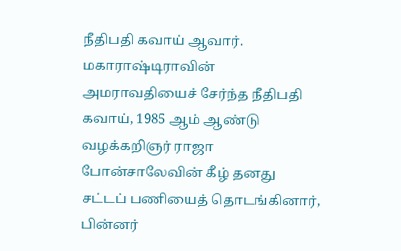நீதிபதி கவாய் ஆவார். மகாராஷ்டிராவின் அமராவதியைச் சேர்ந்த நீதிபதி கவாய், 1985 ஆம் ஆண்டு வழக்கறிஞர் ராஜா போன்சாலேவின் கீழ் தனது சட்டப் பணியைத் தொடங்கினார், பின்னர்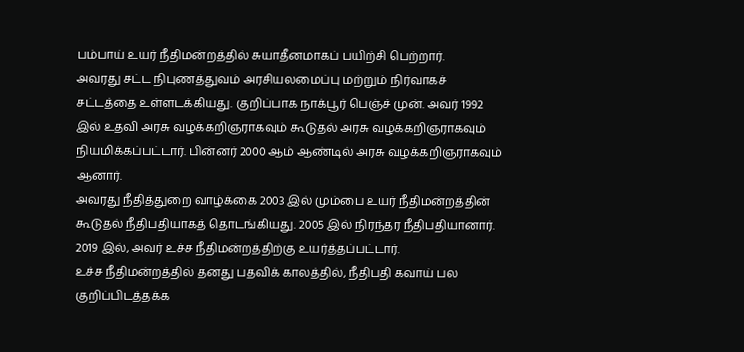பம்பாய் உயர் நீதிமன்றத்தில் சுயாதீனமாகப் பயிற்சி பெற்றார்.
அவரது சட்ட நிபுணத்துவம் அரசியலமைப்பு மற்றும் நிர்வாகச் சட்டத்தை உள்ளடக்கியது. குறிப்பாக நாக்பூர் பெஞ்ச் முன். அவர் 1992 இல் உதவி அரசு வழக்கறிஞராகவும் கூடுதல் அரசு வழக்கறிஞராகவும் நியமிக்கப்பட்டார். பின்னர் 2000 ஆம் ஆண்டில் அரசு வழக்கறிஞராகவும் ஆனார்.
அவரது நீதித்துறை வாழ்க்கை 2003 இல் மும்பை உயர் நீதிமன்றத்தின் கூடுதல் நீதிபதியாகத் தொடங்கியது. 2005 இல் நிரந்தர நீதிபதியானார். 2019 இல், அவர் உச்ச நீதிமன்றத்திற்கு உயர்த்தப்பட்டார்.
உச்ச நீதிமன்றத்தில் தனது பதவிக் காலத்தில், நீதிபதி கவாய் பல குறிப்பிடத்தக்க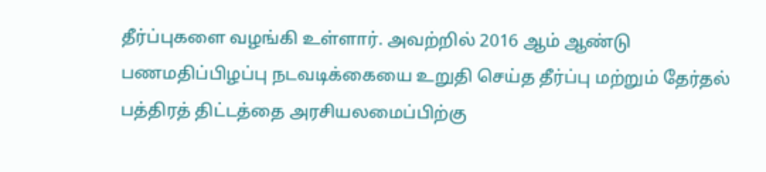தீர்ப்புகளை வழங்கி உள்ளார். அவற்றில் 2016 ஆம் ஆண்டு பணமதிப்பிழப்பு நடவடிக்கையை உறுதி செய்த தீர்ப்பு மற்றும் தேர்தல் பத்திரத் திட்டத்தை அரசியலமைப்பிற்கு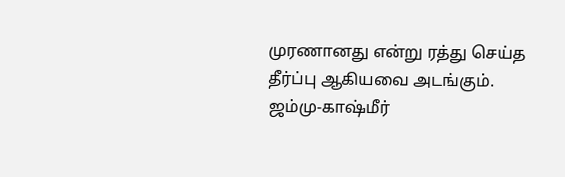முரணானது என்று ரத்து செய்த தீர்ப்பு ஆகியவை அடங்கும்.
ஜம்மு-காஷ்மீர்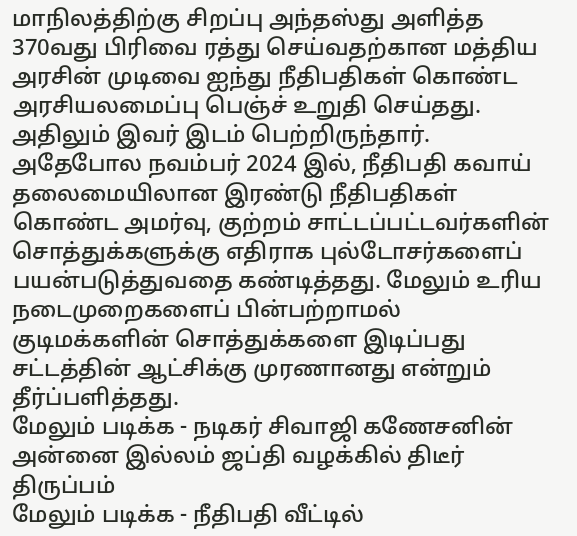மாநிலத்திற்கு சிறப்பு அந்தஸ்து அளித்த 370வது பிரிவை ரத்து செய்வதற்கான மத்திய அரசின் முடிவை ஐந்து நீதிபதிகள் கொண்ட அரசியலமைப்பு பெஞ்ச் உறுதி செய்தது. அதிலும் இவர் இடம் பெற்றிருந்தார்.
அதேபோல நவம்பர் 2024 இல், நீதிபதி கவாய் தலைமையிலான இரண்டு நீதிபதிகள் கொண்ட அமர்வு, குற்றம் சாட்டப்பட்டவர்களின் சொத்துக்களுக்கு எதிராக புல்டோசர்களைப் பயன்படுத்துவதை கண்டித்தது. மேலும் உரிய நடைமுறைகளைப் பின்பற்றாமல் குடிமக்களின் சொத்துக்களை இடிப்பது சட்டத்தின் ஆட்சிக்கு முரணானது என்றும் தீர்ப்பளித்தது.
மேலும் படிக்க - நடிகர் சிவாஜி கணேசனின் அன்னை இல்லம் ஜப்தி வழக்கில் திடீர் திருப்பம்
மேலும் படிக்க - நீதிபதி வீட்டில்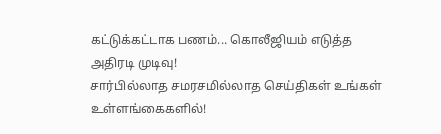கட்டுக்கட்டாக பணம்... கொலீஜியம் எடுத்த அதிரடி முடிவு!
சார்பில்லாத சமரசமில்லாத செய்திகள் உங்கள் உள்ளங்கைகளில்!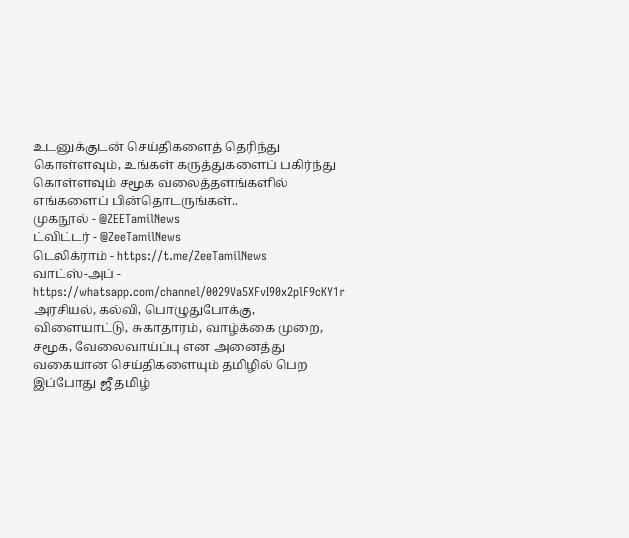உடனுக்குடன் செய்திகளைத் தெரிந்து கொள்ளவும், உங்கள் கருத்துகளைப் பகிர்ந்து கொள்ளவும் சமூக வலைத்தளங்களில் எங்களைப் பின்தொடருங்கள்..
முகநூல் - @ZEETamilNews
ட்விட்டர் - @ZeeTamilNews
டெலிக்ராம் - https://t.me/ZeeTamilNews
வாட்ஸ்-அப் - https://whatsapp.com/channel/0029Va5XFvI90x2plF9cKY1r
அரசியல், கல்வி, பொழுதுபோக்கு, விளையாட்டு, சுகாதாரம், வாழ்க்கை முறை, சமூக, வேலைவாய்ப்பு என அனைத்து வகையான செய்திகளையும் தமிழில் பெற இப்போது ஜீ தமிழ்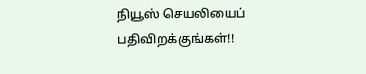நியூஸ் செயலியைப் பதிவிறக்குங்கள்!!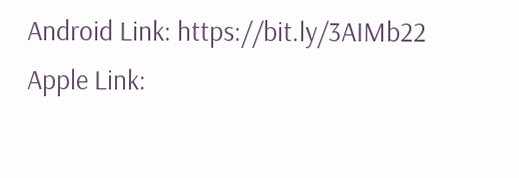Android Link: https://bit.ly/3AIMb22
Apple Link: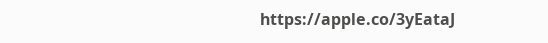https://apple.co/3yEataJ